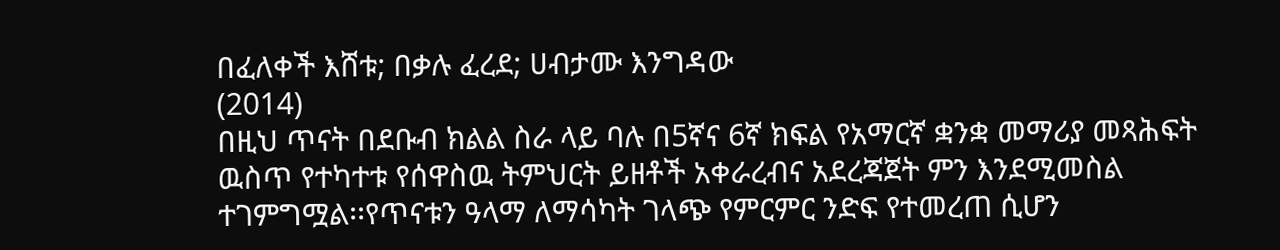በፈለቀች እሸቱ; በቃሉ ፈረደ; ሀብታሙ እንግዳው
(2014)
በዚህ ጥናት በደቡብ ክልል ስራ ላይ ባሉ በ5ኛና 6ኛ ክፍል የአማርኛ ቋንቋ መማሪያ መጻሕፍት ዉስጥ የተካተቱ የሰዋስዉ ትምህርት ይዘቶች አቀራረብና አደረጃጀት ምን እንደሚመስል ተገምግሟል፡፡የጥናቱን ዓላማ ለማሳካት ገላጭ የምርምር ንድፍ የተመረጠ ሲሆን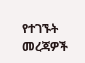የተገኙት መረጃዎች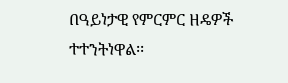በዓይነታዊ የምርምር ዘዴዎች ተተንትነዋል፡፡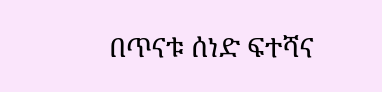በጥናቱ ሰነድ ፍተሻና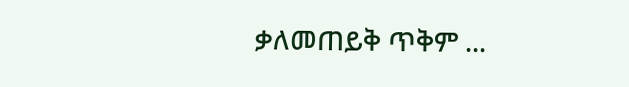ቃለመጠይቅ ጥቅም ...